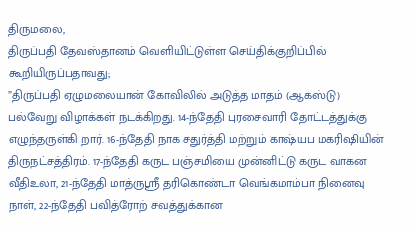திருமலை,
திருப்பதி தேவஸ்தானம் வெளியிட்டுள்ள செய்திக்குறிப்பில் கூறியிருப்பதாவது;
”திருப்பதி ஏழுமலையான் கோவிலில் அடுத்த மாதம் (ஆகஸ்டு) பல்வேறு விழாக்கள் நடக்கிறது. 14-ந்தேதி புரசைவாரி தோட்டத்துக்கு எழுந்தருள்கி றார். 16-ந்தேதி நாக சதுர்த்தி மற்றும் காஷ்யப மகரிஷியின் திருநட்சத்திரம். 17-ந்தேதி கருட பஞ்சமியை முன்னிட்டு கருட வாகன வீதிஉலா, 21-ந்தேதி மாத்ருஸ்ரீ தரிகொண்டா வெங்கமாம்பா நினைவு நாள், 22-ந்தேதி பவித்ரோற் சவத்துக்கான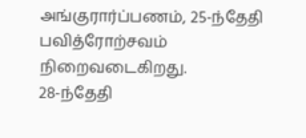அங்குரார்ப்பணம், 25-ந்தேதி பவித்ரோற்சவம் நிறைவடைகிறது.
28-ந்தேதி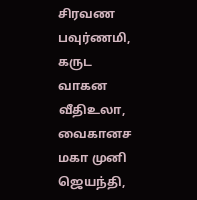சிரவண பவுர்ணமி, கருட வாகன வீதிஉலா, வைகானச மகா முனி ஜெயந்தி,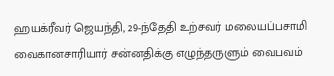ஹயக்ரீவர் ஜெயந்தி, 29-ந்தேதி உற்சவர் மலையப்பசாமி வைகானசாரியார் சன்னதிக்கு எழுந்தருளும் வைபவம்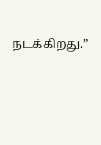நடக்கிறது.”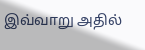இவ்வாறு அதில்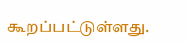கூறப்பட்டுள்ளது.